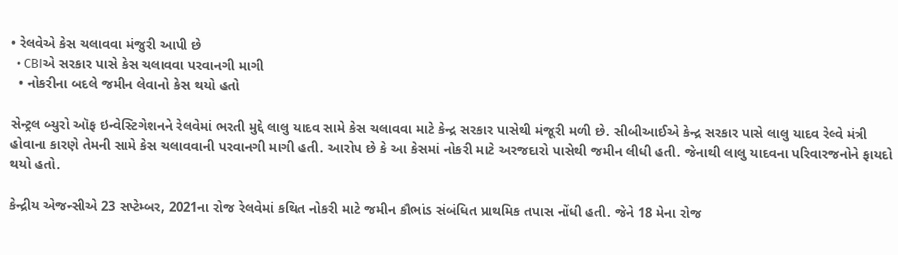• રેલવેએ કેસ ચલાવવા મંજુરી આપી છે
  • CBIએ સરકાર પાસે કેસ ચલાવવા પરવાનગી માગી
  • નોકરીના બદલે જમીન લેવાનો કેસ થયો હતો

સેન્ટ્રલ બ્યુરો ઑફ ઇન્વેસ્ટિગેશનને રેલવેમાં ભરતી મુદ્દે લાલુ યાદવ સામે કેસ ચલાવવા માટે કેન્દ્ર સરકાર પાસેથી મંજૂરી મળી છે. સીબીઆઈએ કેન્દ્ર સરકાર પાસે લાલુ યાદવ રેલ્વે મંત્રી હોવાના કારણે તેમની સામે કેસ ચલાવવાની પરવાનગી માગી હતી. આરોપ છે કે આ કેસમાં નોકરી માટે અરજદારો પાસેથી જમીન લીધી હતી. જેનાથી લાલુ યાદવના પરિવારજનોને ફાયદો થયો હતો.

કેન્દ્રીય એજન્સીએ 23 સપ્ટેમ્બર, 2021ના રોજ રેલવેમાં કથિત નોકરી માટે જમીન કૌભાંડ સંબંધિત પ્રાથમિક તપાસ નોંધી હતી. જેને 18 મેના રોજ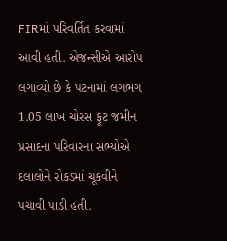FIRમાં પરિવર્તિત કરવામાં આવી હતી. એજન્સીએ આરોપ લગાવ્યો છે કે પટનામાં લગભગ 1.05 લાખ ચોરસ ફૂટ જમીન પ્રસાદના પરિવારના સભ્યોએ દલાલોને રોકડમાં ચૂકવીને પચાવી પાડી હતી.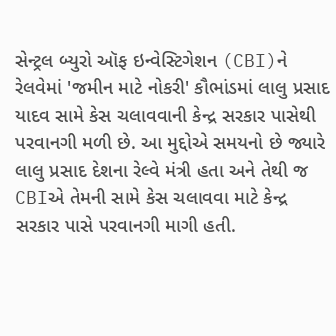સેન્ટ્રલ બ્યુરો ઑફ ઇન્વેસ્ટિગેશન (CBI)ને રેલવેમાં 'જમીન માટે નોકરી' કૌભાંડમાં લાલુ પ્રસાદ યાદવ સામે કેસ ચલાવવાની કેન્દ્ર સરકાર પાસેથી પરવાનગી મળી છે. આ મુદ્દોએ સમયનો છે જ્યારે લાલુ પ્રસાદ દેશના રેલ્વે મંત્રી હતા અને તેથી જ CBIએ તેમની સામે કેસ ચલાવવા માટે કેન્દ્ર સરકાર પાસે પરવાનગી માગી હતી.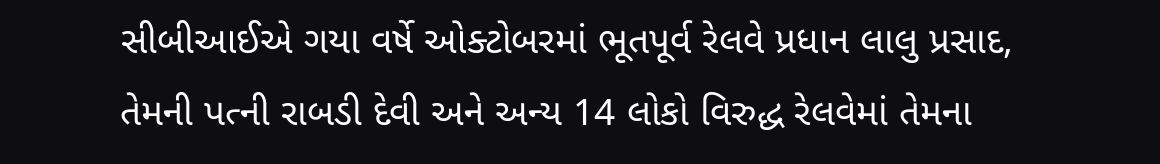સીબીઆઈએ ગયા વર્ષે ઓક્ટોબરમાં ભૂતપૂર્વ રેલવે પ્રધાન લાલુ પ્રસાદ, તેમની પત્ની રાબડી દેવી અને અન્ય 14 લોકો વિરુદ્ધ રેલવેમાં તેમના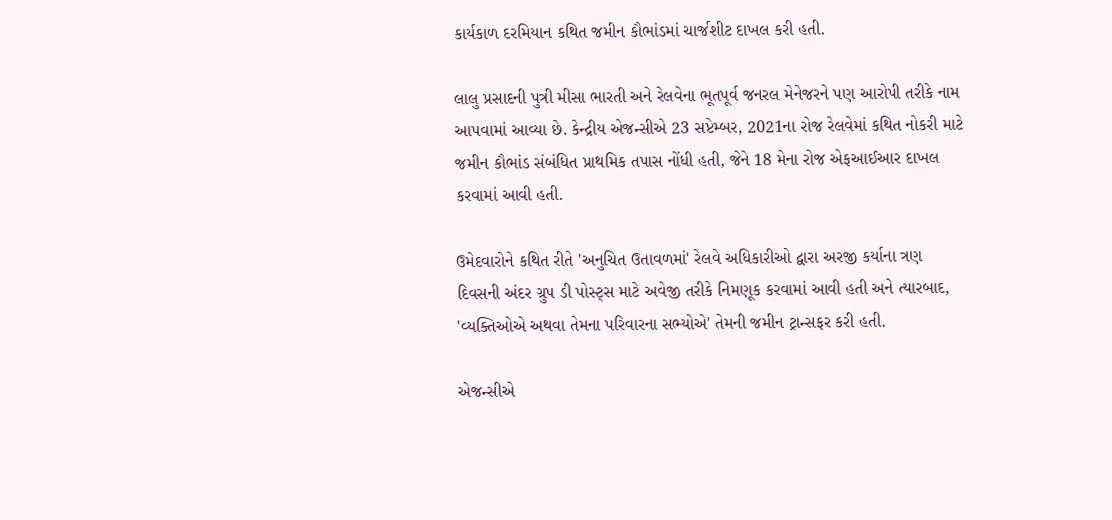કાર્યકાળ દરમિયાન કથિત જમીન કૌભાંડમાં ચાર્જશીટ દાખલ કરી હતી.

લાલુ પ્રસાદની પુત્રી મીસા ભારતી અને રેલવેના ભૂતપૂર્વ જનરલ મેનેજરને પણ આરોપી તરીકે નામ આપવામાં આવ્યા છે. કેન્દ્રીય એજન્સીએ 23 સપ્ટેમ્બર, 2021ના રોજ રેલવેમાં કથિત નોકરી માટે જમીન કૌભાંડ સંબંધિત પ્રાથમિક તપાસ નોંધી હતી, જેને 18 મેના રોજ એફઆઈઆર દાખલ કરવામાં આવી હતી.

ઉમેદવારોને કથિત રીતે 'અનુચિત ઉતાવળમાં' રેલવે અધિકારીઓ દ્વારા અરજી કર્યાના ત્રણ દિવસની અંદર ગ્રુપ ડી પોસ્ટ્સ માટે અવેજી તરીકે નિમણૂક કરવામાં આવી હતી અને ત્યારબાદ, 'વ્યક્તિઓએ અથવા તેમના પરિવારના સભ્યોએ' તેમની જમીન ટ્રાન્સફર કરી હતી.

એજન્સીએ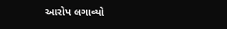આરોપ લગાવ્યો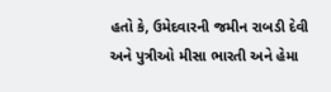હતો કે, ઉમેદવારની જમીન રાબડી દેવી અને પુત્રીઓ મીસા ભારતી અને હેમા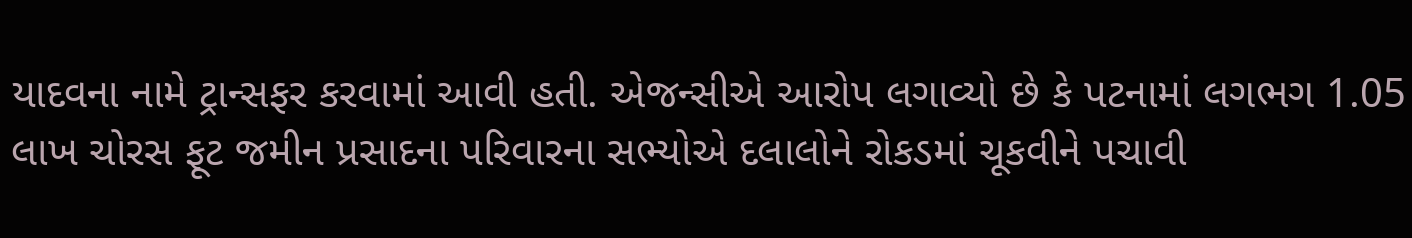યાદવના નામે ટ્રાન્સફર કરવામાં આવી હતી. એજન્સીએ આરોપ લગાવ્યો છે કે પટનામાં લગભગ 1.05 લાખ ચોરસ ફૂટ જમીન પ્રસાદના પરિવારના સભ્યોએ દલાલોને રોકડમાં ચૂકવીને પચાવી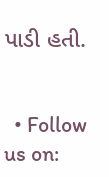પાડી હતી.


  • Follow us on: